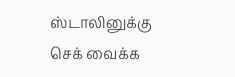ஸ்டாலினுக்கு செக் வைக்க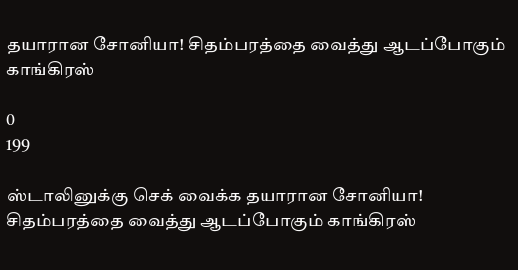தயாரான சோனியா! சிதம்பரத்தை வைத்து ஆடப்போகும் காங்கிரஸ்

0
199

ஸ்டாலினுக்கு செக் வைக்க தயாரான சோனியா! சிதம்பரத்தை வைத்து ஆடப்போகும் காங்கிரஸ்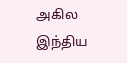அகில இந்திய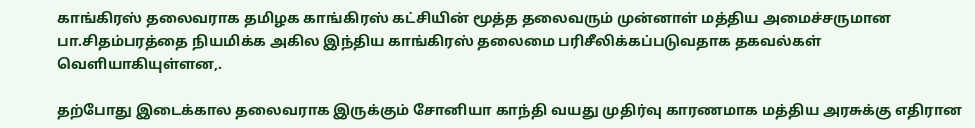காங்கிரஸ் தலைவராக தமிழக காங்கிரஸ் கட்சியின் மூத்த தலைவரும் முன்னாள் மத்திய அமைச்சருமான பா.சிதம்பரத்தை நியமிக்க அகில இந்திய காங்கிரஸ் தலைமை பரிசீலிக்கப்படுவதாக தகவல்கள் வெளியாகியுள்ளன,.

தற்போது இடைக்கால தலைவராக இருக்கும் சோனியா காந்தி வயது முதிர்வு காரணமாக மத்திய அரசுக்கு எதிரான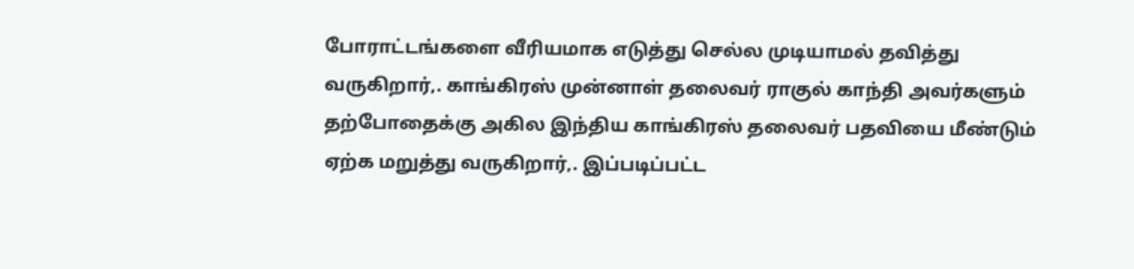போராட்டங்களை வீரியமாக எடுத்து செல்ல முடியாமல் தவித்து வருகிறார்,. காங்கிரஸ் முன்னாள் தலைவர் ராகுல் காந்தி அவர்களும் தற்போதைக்கு அகில இந்திய காங்கிரஸ் தலைவர் பதவியை மீண்டும் ஏற்க மறுத்து வருகிறார்,. இப்படிப்பட்ட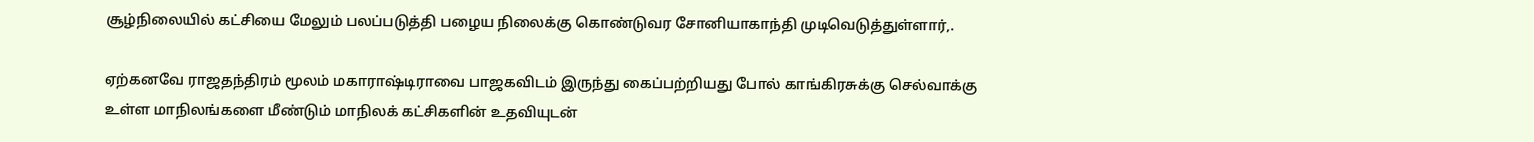சூழ்நிலையில் கட்சியை மேலும் பலப்படுத்தி பழைய நிலைக்கு கொண்டுவர சோனியாகாந்தி முடிவெடுத்துள்ளார்,.

ஏற்கனவே ராஜதந்திரம் மூலம் மகாராஷ்டிராவை பாஜகவிடம் இருந்து கைப்பற்றியது போல் காங்கிரசுக்கு செல்வாக்கு உள்ள மாநிலங்களை மீண்டும் மாநிலக் கட்சிகளின் உதவியுடன்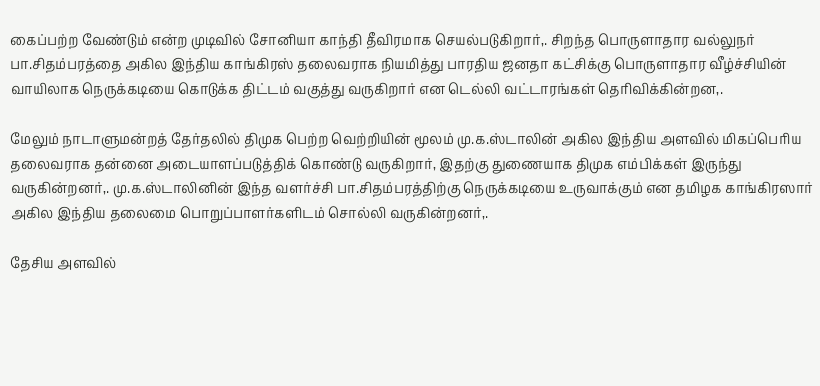கைப்பற்ற வேண்டும் என்ற முடிவில் சோனியா காந்தி தீவிரமாக செயல்படுகிறார்,. சிறந்த பொருளாதார வல்லுநர் பா.சிதம்பரத்தை அகில இந்திய காங்கிரஸ் தலைவராக நியமித்து பாரதிய ஜனதா கட்சிக்கு பொருளாதார வீழ்ச்சியின் வாயிலாக நெருக்கடியை கொடுக்க திட்டம் வகுத்து வருகிறார் என டெல்லி வட்டாரங்கள் தெரிவிக்கின்றன,.

மேலும் நாடாளுமன்றத் தேர்தலில் திமுக பெற்ற வெற்றியின் மூலம் மு.க.ஸ்டாலின் அகில இந்திய அளவில் மிகப்பெரிய தலைவராக தன்னை அடையாளப்படுத்திக் கொண்டு வருகிறார், இதற்கு துணையாக திமுக எம்பிக்கள் இருந்து வருகின்றனர்,. மு.க.ஸ்டாலினின் இந்த வளர்ச்சி பா.சிதம்பரத்திற்கு நெருக்கடியை உருவாக்கும் என தமிழக காங்கிரஸார் அகில இந்திய தலைமை பொறுப்பாளர்களிடம் சொல்லி வருகின்றனர்,.

தேசிய அளவில்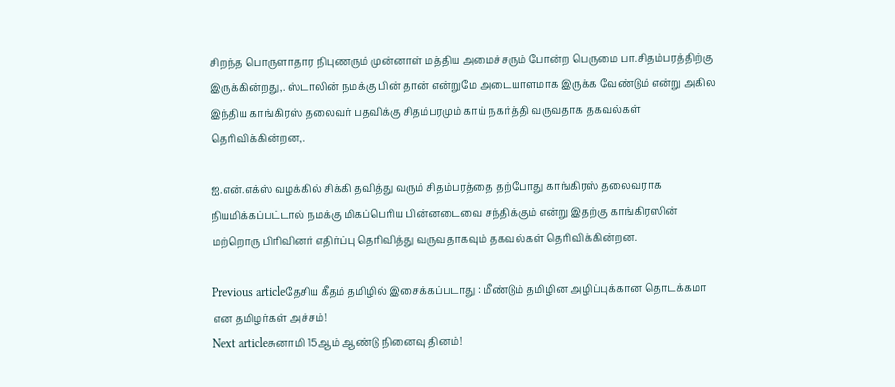சிறந்த பொருளாதார நிபுணரும் முன்னாள் மத்திய அமைச்சரும் போன்ற பெருமை பா.சிதம்பரத்திற்கு இருக்கின்றது,. ஸ்டாலின் நமக்கு பின் தான் என்றுமே அடையாளமாக இருக்க வேண்டும் என்று அகில இந்திய காங்கிரஸ் தலைவர் பதவிக்கு சிதம்பரமும் காய் நகர்த்தி வருவதாக தகவல்கள் தெரிவிக்கின்றன,.

ஐ.என்.எக்ஸ் வழக்கில் சிக்கி தவித்து வரும் சிதம்பரத்தை தற்போது காங்கிரஸ் தலைவராக நியமிக்கப்பட்டால் நமக்கு மிகப்பெரிய பின்னடைவை சந்திக்கும் என்று இதற்கு காங்கிரஸின் மற்றொரு பிரிவினர் எதிர்ப்பு தெரிவித்து வருவதாகவும் தகவல்கள் தெரிவிக்கின்றன.

Previous articleதேசிய கீதம் தமிழில் இசைக்கப்படாது : மீண்டும் தமிழின அழிப்புக்கான தொடக்கமா என தமிழர்கள் அச்சம்!
Next articleசுனாமி 15ஆம் ஆண்டு நினைவு தினம்!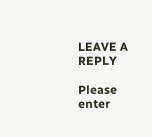LEAVE A REPLY

Please enter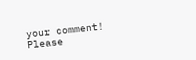your comment!
Please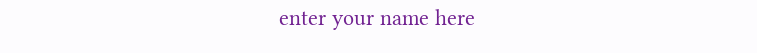enter your name here